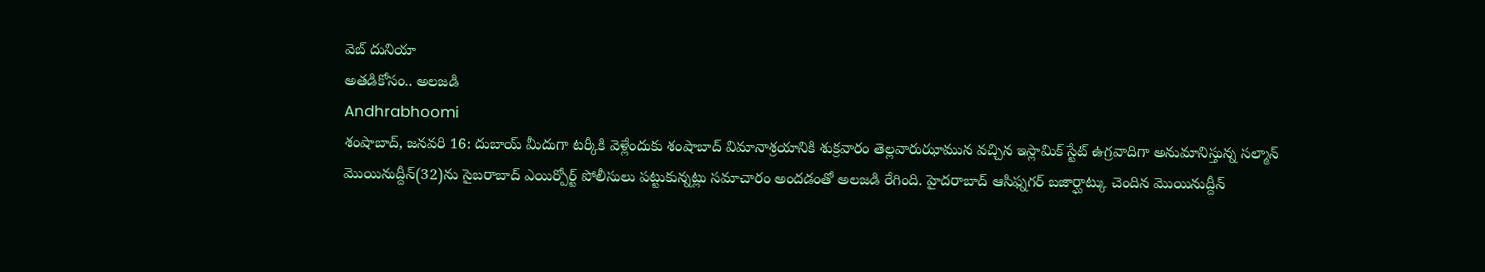వెబ్ దునియా
అతడికోసం.. అలజడి
Andhrabhoomi
శంషాబాద్, జనవరి 16: దుబాయ్ మీదుగా టర్కీకి వెళ్లేందుకు శంషాబాద్ విమానాశ్రయానికి శుక్రవారం తెల్లవారుఝామున వచ్చిన ఇస్లామిక్ స్టేట్ ఉగ్రవాదిగా అనుమానిస్తున్న సల్మాన్ మొయినుద్దీన్(32)ను సైబరాబాద్ ఎయిర్పోర్ట్ పోలీసులు పట్టుకున్నట్లు సమాచారం అందడంతో అలజడి రేగింది. హైదరాబాద్ ఆసిఫ్నగర్ బజార్ఘాట్కు చెందిన మొయినుద్దీన్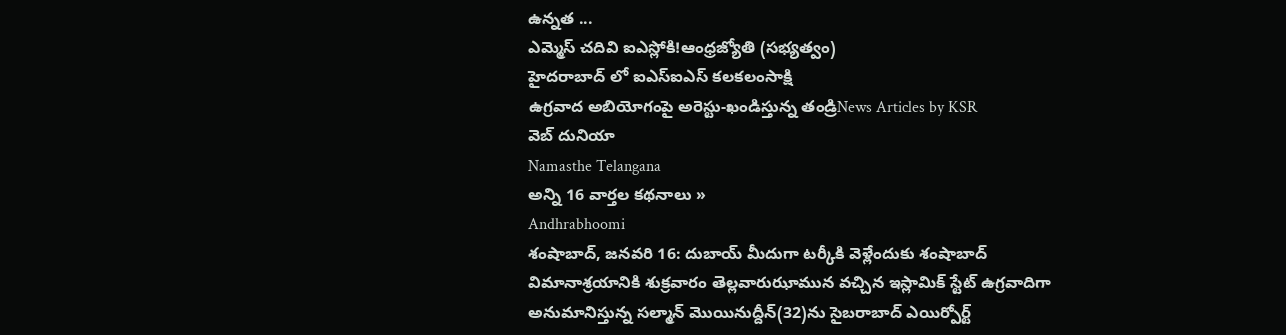ఉన్నత ...
ఎమ్మెస్ చదివి ఐఎస్లోకి!ఆంధ్రజ్యోతి (సభ్యత్వం)
హైదరాబాద్ లో ఐఎస్ఐఎస్ కలకలంసాక్షి
ఉగ్రవాద అబియోగంపై అరెస్టు-ఖండిస్తున్న తండ్రిNews Articles by KSR
వెబ్ దునియా
Namasthe Telangana
అన్ని 16 వార్తల కథనాలు »
Andhrabhoomi
శంషాబాద్, జనవరి 16: దుబాయ్ మీదుగా టర్కీకి వెళ్లేందుకు శంషాబాద్ విమానాశ్రయానికి శుక్రవారం తెల్లవారుఝామున వచ్చిన ఇస్లామిక్ స్టేట్ ఉగ్రవాదిగా అనుమానిస్తున్న సల్మాన్ మొయినుద్దీన్(32)ను సైబరాబాద్ ఎయిర్పోర్ట్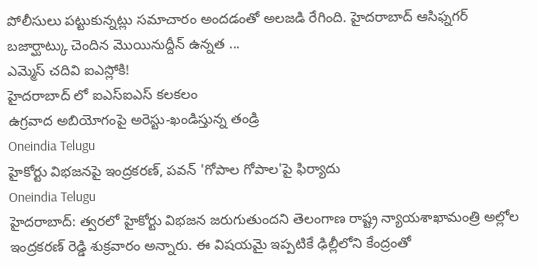పోలీసులు పట్టుకున్నట్లు సమాచారం అందడంతో అలజడి రేగింది. హైదరాబాద్ ఆసిఫ్నగర్ బజార్ఘాట్కు చెందిన మొయినుద్దీన్ ఉన్నత ...
ఎమ్మెస్ చదివి ఐఎస్లోకి!
హైదరాబాద్ లో ఐఎస్ఐఎస్ కలకలం
ఉగ్రవాద అబియోగంపై అరెస్టు-ఖండిస్తున్న తండ్రి
Oneindia Telugu
హైకోర్టు విభజనపై ఇంద్రకరణ్, పవన్ 'గోపాల గోపాల'పై ఫిర్యాదు
Oneindia Telugu
హైదరాబాద్: త్వరలో హైకోర్టు విభజన జరుగుతుందని తెలంగాణ రాష్ట్ర న్యాయశాఖామంత్రి అల్లోల ఇంద్రకరణ్ రెడ్డి శుక్రవారం అన్నారు. ఈ విషయమై ఇప్పటికే ఢిల్లీలోని కేంద్రంతో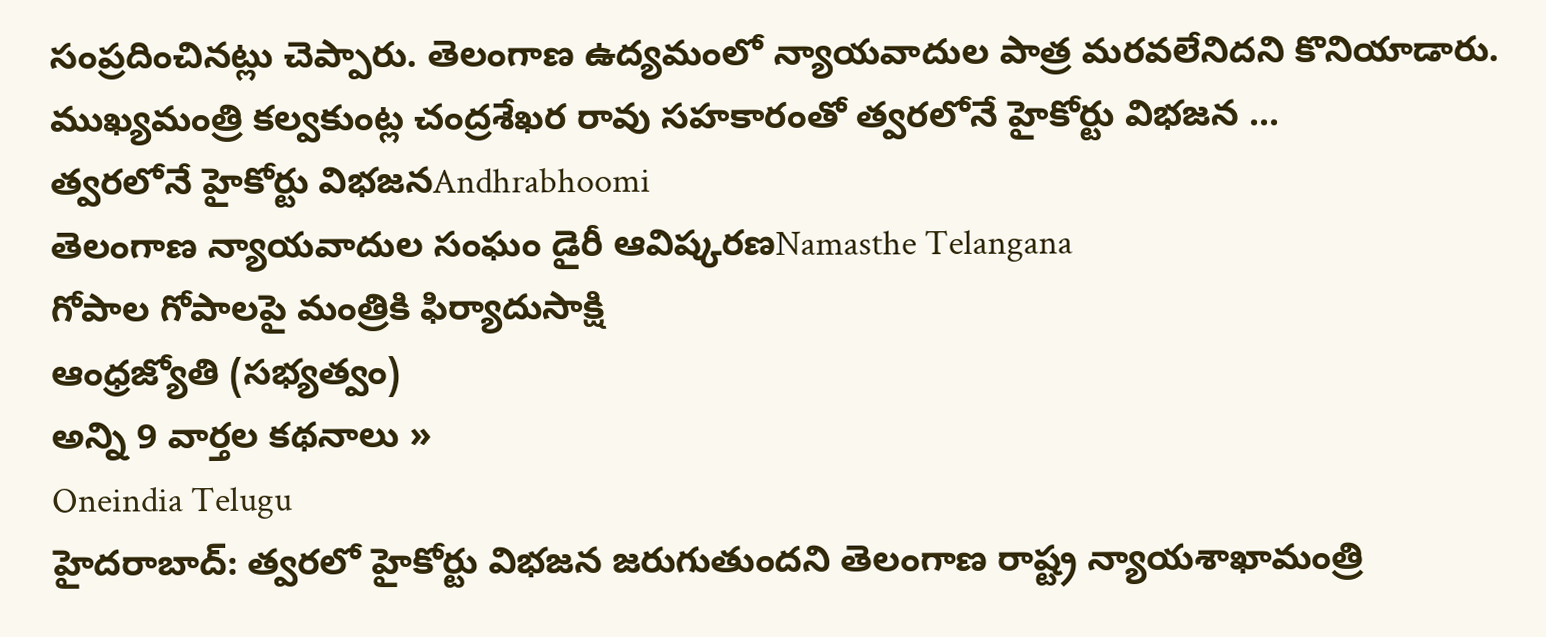సంప్రదించినట్లు చెప్పారు. తెలంగాణ ఉద్యమంలో న్యాయవాదుల పాత్ర మరవలేనిదని కొనియాడారు. ముఖ్యమంత్రి కల్వకుంట్ల చంద్రశేఖర రావు సహకారంతో త్వరలోనే హైకోర్టు విభజన ...
త్వరలోనే హైకోర్టు విభజనAndhrabhoomi
తెలంగాణ న్యాయవాదుల సంఘం డైరీ ఆవిష్కరణNamasthe Telangana
గోపాల గోపాలపై మంత్రికి ఫిర్యాదుసాక్షి
ఆంధ్రజ్యోతి (సభ్యత్వం)
అన్ని 9 వార్తల కథనాలు »
Oneindia Telugu
హైదరాబాద్: త్వరలో హైకోర్టు విభజన జరుగుతుందని తెలంగాణ రాష్ట్ర న్యాయశాఖామంత్రి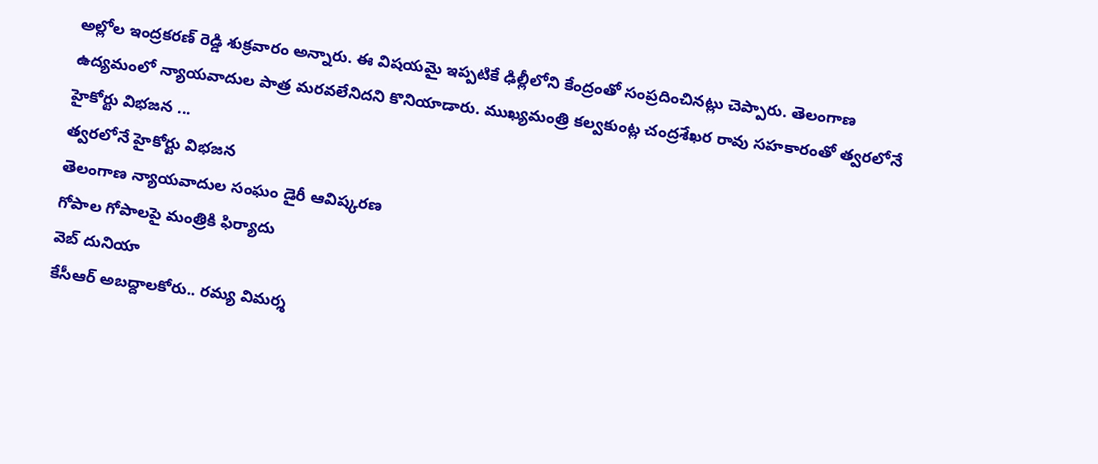అల్లోల ఇంద్రకరణ్ రెడ్డి శుక్రవారం అన్నారు. ఈ విషయమై ఇప్పటికే ఢిల్లీలోని కేంద్రంతో సంప్రదించినట్లు చెప్పారు. తెలంగాణ ఉద్యమంలో న్యాయవాదుల పాత్ర మరవలేనిదని కొనియాడారు. ముఖ్యమంత్రి కల్వకుంట్ల చంద్రశేఖర రావు సహకారంతో త్వరలోనే హైకోర్టు విభజన ...
త్వరలోనే హైకోర్టు విభజన
తెలంగాణ న్యాయవాదుల సంఘం డైరీ ఆవిష్కరణ
గోపాల గోపాలపై మంత్రికి ఫిర్యాదు
వెబ్ దునియా
కేసీఆర్ అబద్దాలకోరు.. రమ్య విమర్శ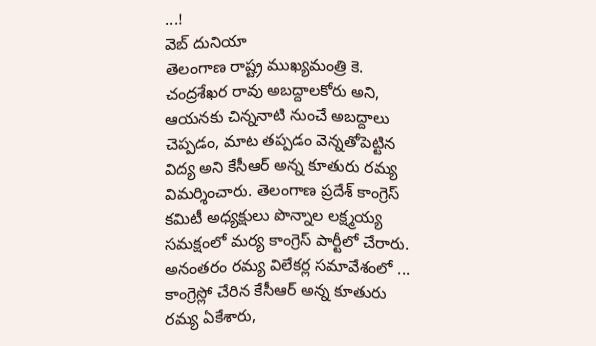...!
వెబ్ దునియా
తెలంగాణ రాష్ట్ర ముఖ్యమంత్రి కె. చంద్రశేఖర రావు అబద్దాలకోరు అని, ఆయనకు చిన్ననాటి నుంచే అబద్దాలు చెప్పడం, మాట తప్పడం వెన్నతోపెట్టిన విద్య అని కేసీఆర్ అన్న కూతురు రమ్య విమర్శించారు. తెలంగాణ ప్రదేశ్ కాంగ్రెస్ కమిటీ అధ్యక్షులు పొన్నాల లక్ష్మయ్య సమక్షంలో మర్య కాంగ్రెస్ పార్టీలో చేరారు. అనంతరం రమ్య విలేకర్ల సమావేశంలో ...
కాంగ్రెస్లో చేరిన కేసీఆర్ అన్న కూతురు రమ్య ఏకేశారు,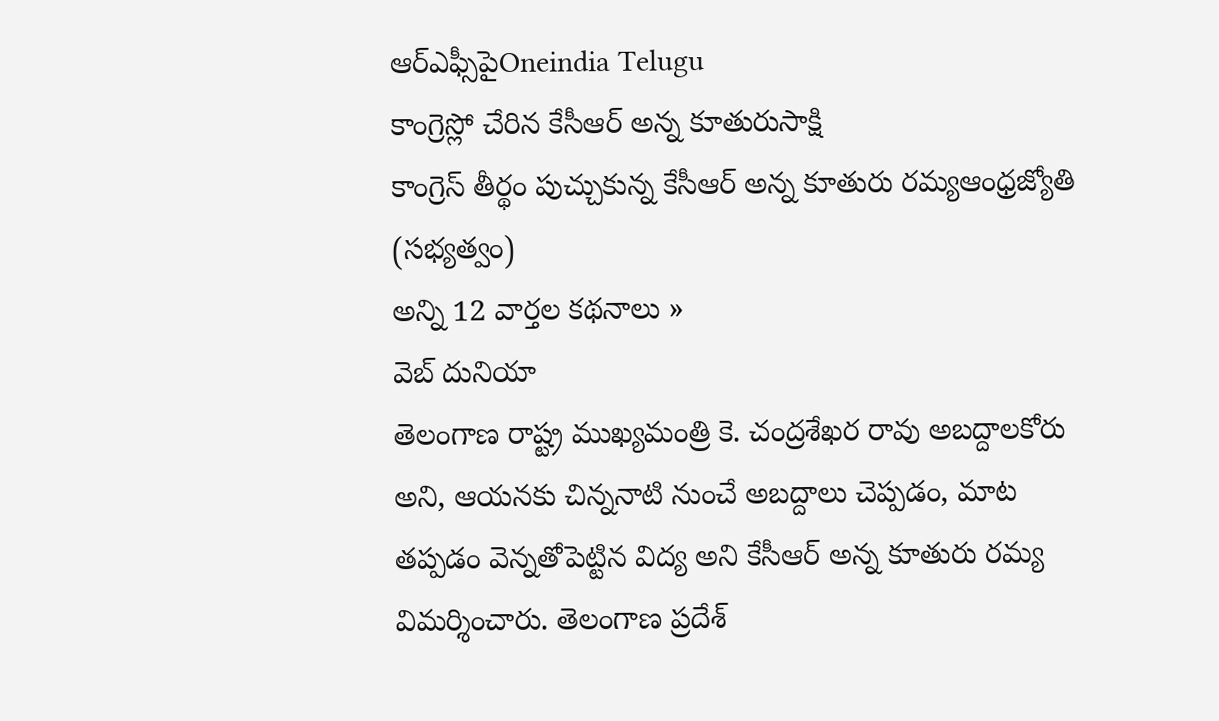ఆర్ఎఫ్సీపైOneindia Telugu
కాంగ్రెస్లో చేరిన కేసీఆర్ అన్న కూతురుసాక్షి
కాంగ్రెస్ తీర్థం పుచ్చుకున్న కేసీఆర్ అన్న కూతురు రమ్యఆంధ్రజ్యోతి (సభ్యత్వం)
అన్ని 12 వార్తల కథనాలు »
వెబ్ దునియా
తెలంగాణ రాష్ట్ర ముఖ్యమంత్రి కె. చంద్రశేఖర రావు అబద్దాలకోరు అని, ఆయనకు చిన్ననాటి నుంచే అబద్దాలు చెప్పడం, మాట తప్పడం వెన్నతోపెట్టిన విద్య అని కేసీఆర్ అన్న కూతురు రమ్య విమర్శించారు. తెలంగాణ ప్రదేశ్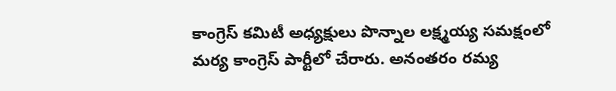కాంగ్రెస్ కమిటీ అధ్యక్షులు పొన్నాల లక్ష్మయ్య సమక్షంలో మర్య కాంగ్రెస్ పార్టీలో చేరారు. అనంతరం రమ్య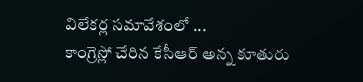విలేకర్ల సమావేశంలో ...
కాంగ్రెస్లో చేరిన కేసీఆర్ అన్న కూతురు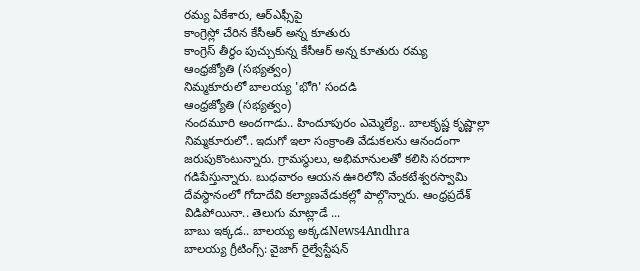రమ్య ఏకేశారు, ఆర్ఎఫ్సీపై
కాంగ్రెస్లో చేరిన కేసీఆర్ అన్న కూతురు
కాంగ్రెస్ తీర్థం పుచ్చుకున్న కేసీఆర్ అన్న కూతురు రమ్య
ఆంధ్రజ్యోతి (సభ్యత్వం)
నిమ్మకూరులో బాలయ్య 'భోగి' సందడి
ఆంధ్రజ్యోతి (సభ్యత్వం)
నందమూరి అందగాడు.. హిందూపురం ఎమ్మెల్యే.. బాలకృష్ణ కృష్ణాల్లా నిమ్మకూరులో.. ఇదుగో ఇలా సంక్రాంతి వేడుకలను ఆనందంగా జరుపుకొంటున్నారు. గ్రామస్థులు, అభిమానులతో కలిసి సరదాగా గడిపేస్తున్నారు. బుధవారం ఆయన ఊరిలోని వేంకటేశ్వరస్వామి దేవస్థానంలో గోదాదేవి కల్యాణవేడుకల్లో పాల్గొన్నారు. ఆంధ్రప్రదేశ్ విడిపోయినా.. తెలుగు మాట్లాడే ...
బాబు ఇక్కడ.. బాలయ్య అక్కడNews4Andhra
బాలయ్య గ్రీటింగ్స్: వైజాగ్ రైల్వేస్టేషన్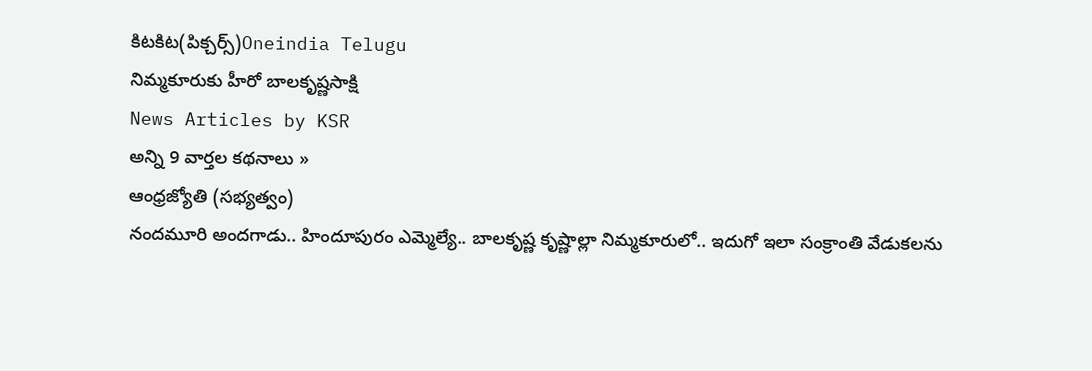కిటకిట(పిక్చర్స్)Oneindia Telugu
నిమ్మకూరుకు హీరో బాలకృష్ణసాక్షి
News Articles by KSR
అన్ని 9 వార్తల కథనాలు »
ఆంధ్రజ్యోతి (సభ్యత్వం)
నందమూరి అందగాడు.. హిందూపురం ఎమ్మెల్యే.. బాలకృష్ణ కృష్ణాల్లా నిమ్మకూరులో.. ఇదుగో ఇలా సంక్రాంతి వేడుకలను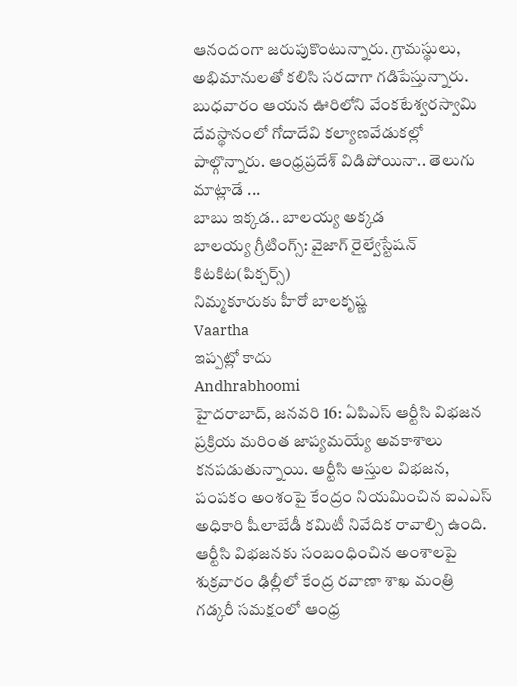ఆనందంగా జరుపుకొంటున్నారు. గ్రామస్థులు, అభిమానులతో కలిసి సరదాగా గడిపేస్తున్నారు. బుధవారం ఆయన ఊరిలోని వేంకటేశ్వరస్వామి దేవస్థానంలో గోదాదేవి కల్యాణవేడుకల్లో పాల్గొన్నారు. ఆంధ్రప్రదేశ్ విడిపోయినా.. తెలుగు మాట్లాడే ...
బాబు ఇక్కడ.. బాలయ్య అక్కడ
బాలయ్య గ్రీటింగ్స్: వైజాగ్ రైల్వేస్టేషన్ కిటకిట(పిక్చర్స్)
నిమ్మకూరుకు హీరో బాలకృష్ణ
Vaartha
ఇప్పట్లో కాదు
Andhrabhoomi
హైదరాబాద్, జనవరి 16: ఏపిఎస్ ఆర్టీసి విభజన ప్రక్రియ మరింత జాప్యమయ్యే అవకాశాలు కనపడుతున్నాయి. ఆర్టీసి ఆస్తుల విభజన, పంపకం అంశంపై కేంద్రం నియమించిన ఐఎఎస్ అధికారి షీలాబేడీ కమిటీ నివేదిక రావాల్సి ఉంది. ఆర్టీసి విభజనకు సంబంధించిన అంశాలపై శుక్రవారం ఢిల్లీలో కేంద్ర రవాణా శాఖ మంత్రి గడ్కరీ సమక్షంలో ఆంధ్ర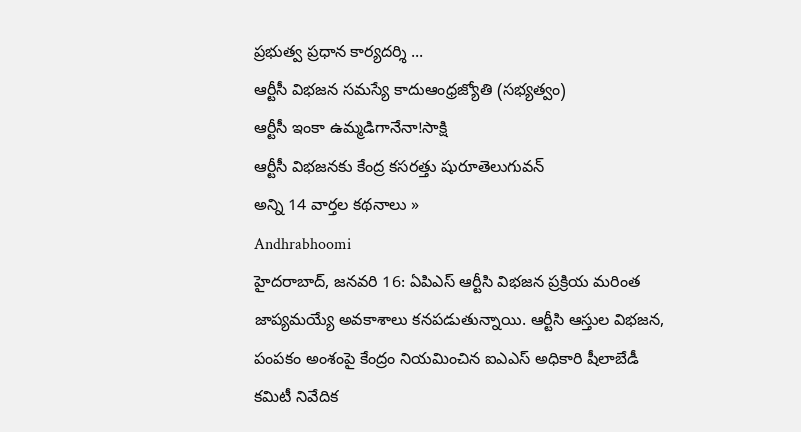ప్రభుత్వ ప్రధాన కార్యదర్శి ...
ఆర్టీసీ విభజన సమస్యే కాదుఆంధ్రజ్యోతి (సభ్యత్వం)
ఆర్టీసీ ఇంకా ఉమ్మడిగానేనా!సాక్షి
ఆర్టీసీ విభజనకు కేంద్ర కసరత్తు షురూతెలుగువన్
అన్ని 14 వార్తల కథనాలు »
Andhrabhoomi
హైదరాబాద్, జనవరి 16: ఏపిఎస్ ఆర్టీసి విభజన ప్రక్రియ మరింత జాప్యమయ్యే అవకాశాలు కనపడుతున్నాయి. ఆర్టీసి ఆస్తుల విభజన, పంపకం అంశంపై కేంద్రం నియమించిన ఐఎఎస్ అధికారి షీలాబేడీ కమిటీ నివేదిక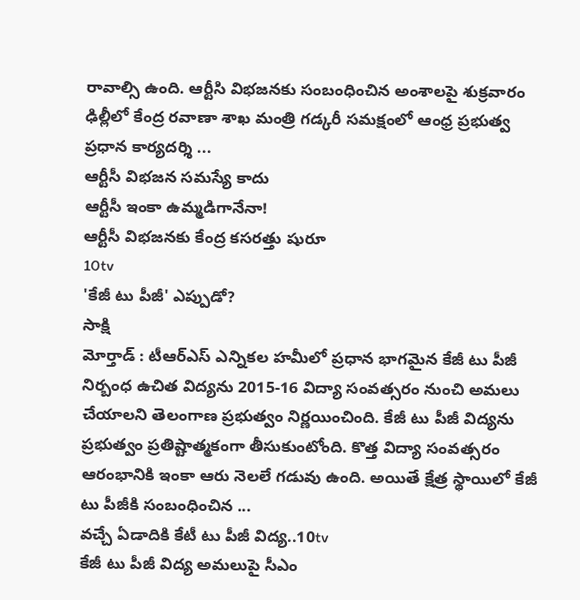రావాల్సి ఉంది. ఆర్టీసి విభజనకు సంబంధించిన అంశాలపై శుక్రవారం ఢిల్లీలో కేంద్ర రవాణా శాఖ మంత్రి గడ్కరీ సమక్షంలో ఆంధ్ర ప్రభుత్వ ప్రధాన కార్యదర్శి ...
ఆర్టీసీ విభజన సమస్యే కాదు
ఆర్టీసీ ఇంకా ఉమ్మడిగానేనా!
ఆర్టీసీ విభజనకు కేంద్ర కసరత్తు షురూ
10tv
'కేజీ టు పీజీ' ఎప్పుడో?
సాక్షి
మోర్తాడ్ : టీఆర్ఎస్ ఎన్నికల హమీలో ప్రధాన భాగమైన కేజీ టు పీజీ నిర్బంధ ఉచిత విద్యను 2015-16 విద్యా సంవత్సరం నుంచి అమలు చేయాలని తెలంగాణ ప్రభుత్వం నిర్ణయించింది. కేజీ టు పీజీ విద్యను ప్రభుత్వం ప్రతిష్టాత్మకంగా తీసుకుంటోంది. కొత్త విద్యా సంవత్సరం ఆరంభానికి ఇంకా ఆరు నెలలే గడువు ఉంది. అయితే క్షేత్ర స్థాయిలో కేజీ టు పీజీకి సంబంధించిన ...
వచ్చే ఏడాదికి కేటీ టు పీజీ విద్య..10tv
కేజీ టు పీజీ విద్య అమలుపై సీఎం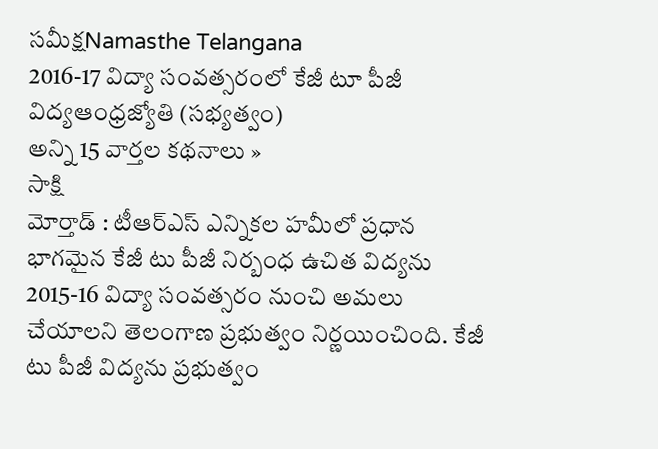సమీక్షNamasthe Telangana
2016-17 విద్యా సంవత్సరంలో కేజీ టూ పీజీ విద్యఆంధ్రజ్యోతి (సభ్యత్వం)
అన్ని 15 వార్తల కథనాలు »
సాక్షి
మోర్తాడ్ : టీఆర్ఎస్ ఎన్నికల హమీలో ప్రధాన భాగమైన కేజీ టు పీజీ నిర్బంధ ఉచిత విద్యను 2015-16 విద్యా సంవత్సరం నుంచి అమలు చేయాలని తెలంగాణ ప్రభుత్వం నిర్ణయించింది. కేజీ టు పీజీ విద్యను ప్రభుత్వం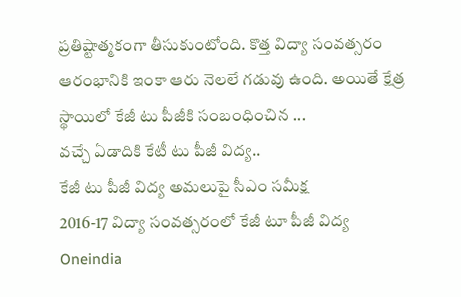ప్రతిష్టాత్మకంగా తీసుకుంటోంది. కొత్త విద్యా సంవత్సరం ఆరంభానికి ఇంకా ఆరు నెలలే గడువు ఉంది. అయితే క్షేత్ర స్థాయిలో కేజీ టు పీజీకి సంబంధించిన ...
వచ్చే ఏడాదికి కేటీ టు పీజీ విద్య..
కేజీ టు పీజీ విద్య అమలుపై సీఎం సమీక్ష
2016-17 విద్యా సంవత్సరంలో కేజీ టూ పీజీ విద్య
Oneindia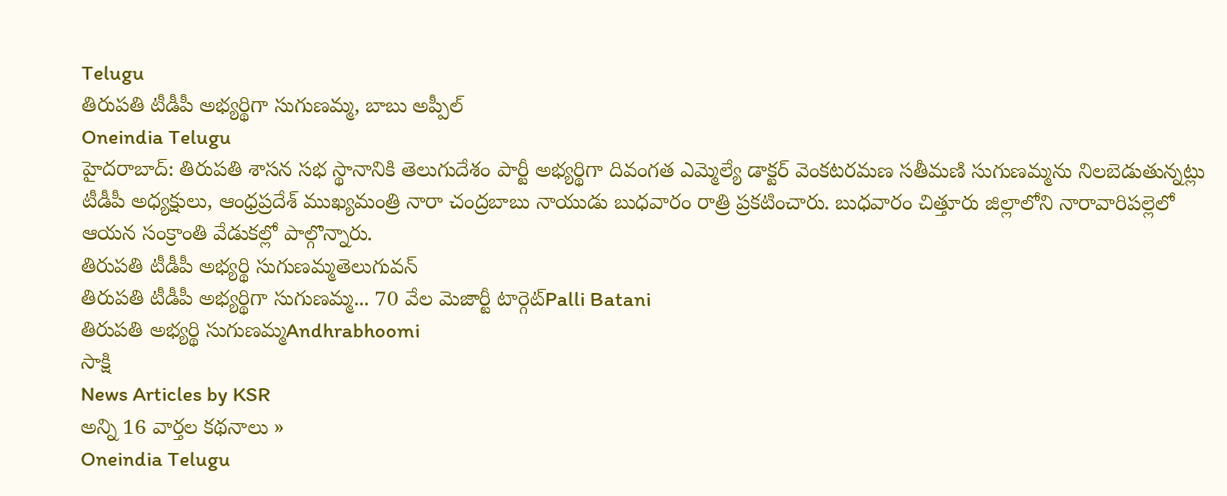Telugu
తిరుపతి టీడీపీ అభ్యర్థిగా సుగుణమ్మ, బాబు అప్పీల్
Oneindia Telugu
హైదరాబాద్: తిరుపతి శాసన సభ స్థానానికి తెలుగుదేశం పార్టీ అభ్యర్థిగా దివంగత ఎమ్మెల్యే డాక్టర్ వెంకటరమణ సతీమణి సుగుణమ్మను నిలబెడుతున్నట్లు టీడీపీ అధ్యక్షులు, ఆంధ్రప్రదేశ్ ముఖ్యమంత్రి నారా చంద్రబాబు నాయుడు బుధవారం రాత్రి ప్రకటించారు. బుధవారం చిత్తూరు జిల్లాలోని నారావారిపల్లెలో ఆయన సంక్రాంతి వేడుకల్లో పాల్గొన్నారు.
తిరుపతి టీడీపీ అభ్యర్థి సుగుణమ్మతెలుగువన్
తిరుపతి టీడీపీ అభ్యర్థిగా సుగుణమ్మ... 70 వేల మెజార్టీ టార్గెట్Palli Batani
తిరుపతి అభ్యర్థి సుగుణమ్మAndhrabhoomi
సాక్షి
News Articles by KSR
అన్ని 16 వార్తల కథనాలు »
Oneindia Telugu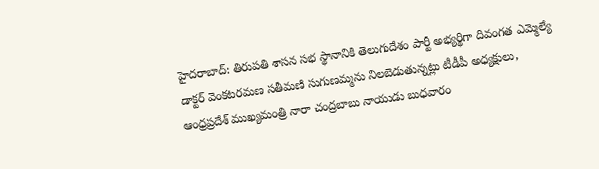హైదరాబాద్: తిరుపతి శాసన సభ స్థానానికి తెలుగుదేశం పార్టీ అభ్యర్థిగా దివంగత ఎమ్మెల్యే డాక్టర్ వెంకటరమణ సతీమణి సుగుణమ్మను నిలబెడుతున్నట్లు టీడీపీ అధ్యక్షులు, ఆంధ్రప్రదేశ్ ముఖ్యమంత్రి నారా చంద్రబాబు నాయుడు బుధవారం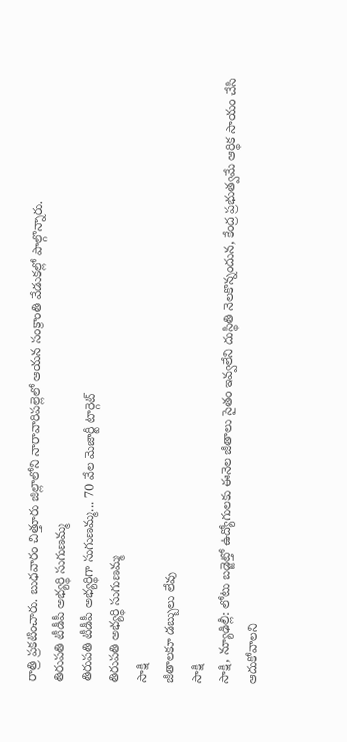రాత్రి ప్రకటించారు. బుధవారం చిత్తూరు జిల్లాలోని నారావారిపల్లెలో ఆయన సంక్రాంతి వేడుకల్లో పాల్గొన్నారు.
తిరుపతి టీడీపీ అభ్యర్థి సుగుణమ్మ
తిరుపతి టీడీపీ అభ్యర్థిగా సుగుణమ్మ... 70 వేల మెజార్టీ టార్గెట్
తిరుపతి అభ్యర్థి సుగుణమ్మ
సాక్షి
జీతాలకూ డబ్బులు లేవు
సాక్షి
సాక్షి, న్యూఢిల్లీ: లోటు బడ్జెట్తో ఉద్యోగులకు ఈనెల జీతాలు సైతం ఇవ్వలేని దుస్థితి నెలకొన్నందున, కేంద్ర ప్రభుత్వమే ఆర్థిక సాయం చేసి ఆదుకోవాలని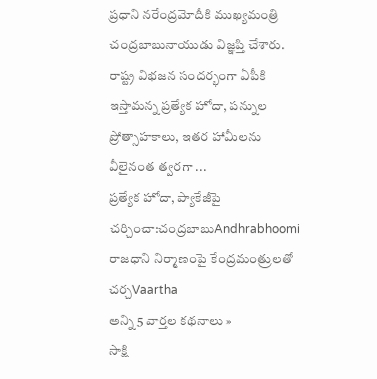ప్రధాని నరేంద్రమోదీకి ముఖ్యమంత్రి చంద్రబాబునాయుడు విజ్ఞప్తి చేశారు. రాష్ట్ర విభజన సందర్భంగా ఏపీకి ఇస్తామన్న ప్రత్యేక హోదా, పన్నుల ప్రోత్సాహకాలు, ఇతర హామీలను వీలైనంత త్వరగా ...
ప్రత్యేక హోదా, ప్యాకేజీపై చర్చించా:చంద్రబాబుAndhrabhoomi
రాజధాని నిర్మాణంపై కేంద్రమంత్రులతో చర్చVaartha
అన్ని 5 వార్తల కథనాలు »
సాక్షి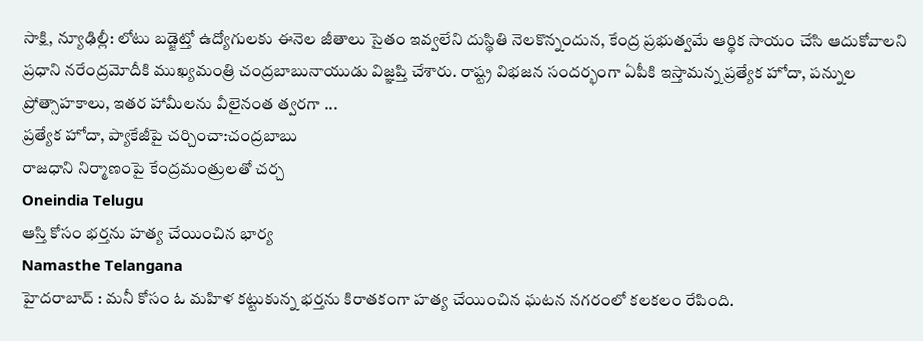సాక్షి, న్యూఢిల్లీ: లోటు బడ్జెట్తో ఉద్యోగులకు ఈనెల జీతాలు సైతం ఇవ్వలేని దుస్థితి నెలకొన్నందున, కేంద్ర ప్రభుత్వమే ఆర్థిక సాయం చేసి ఆదుకోవాలని ప్రధాని నరేంద్రమోదీకి ముఖ్యమంత్రి చంద్రబాబునాయుడు విజ్ఞప్తి చేశారు. రాష్ట్ర విభజన సందర్భంగా ఏపీకి ఇస్తామన్న ప్రత్యేక హోదా, పన్నుల ప్రోత్సాహకాలు, ఇతర హామీలను వీలైనంత త్వరగా ...
ప్రత్యేక హోదా, ప్యాకేజీపై చర్చించా:చంద్రబాబు
రాజధాని నిర్మాణంపై కేంద్రమంత్రులతో చర్చ
Oneindia Telugu
ఆస్తి కోసం భర్తను హత్య చేయించిన భార్య
Namasthe Telangana
హైదరాబాద్ : మనీ కోసం ఓ మహిళ కట్టుకున్న భర్తను కిరాతకంగా హత్య చేయించిన ఘటన నగరంలో కలకలం రేపింది.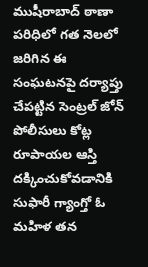ముషీరాబాద్ ఠాణా పరిధిలో గత నెలలో జరిగిన ఈ సంఘటనపై దర్యాప్తు చేపట్టిన సెంట్రల్ జోన్ పోలీసులు కోట్ల రూపాయల ఆస్తి దక్కించుకోవడానికి సుఫారీ గ్యాంగ్తో ఓ మహిళ తన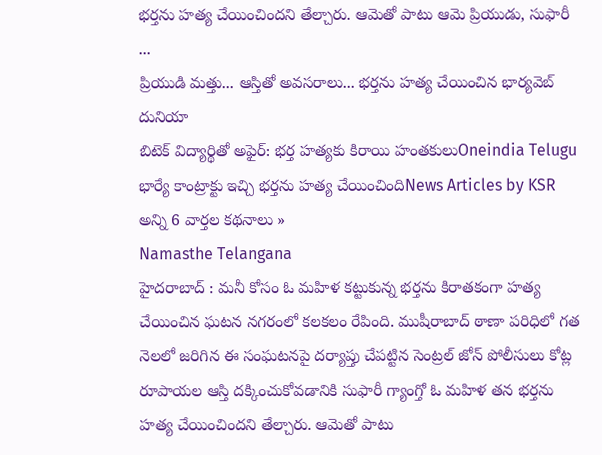భర్తను హత్య చేయించిందని తేల్చారు. ఆమెతో పాటు ఆమె ప్రియుడు, సుఫారీ ...
ప్రియుడి మత్తు... ఆస్తితో అవసరాలు... భర్తను హత్య చేయించిన భార్యవెబ్ దునియా
బిటెక్ విద్యార్థితో అఫైర్: భర్త హత్యకు కిరాయి హంతకులుOneindia Telugu
భార్యే కాంట్రాక్టు ఇచ్చి భర్తను హత్య చేయించిందిNews Articles by KSR
అన్ని 6 వార్తల కథనాలు »
Namasthe Telangana
హైదరాబాద్ : మనీ కోసం ఓ మహిళ కట్టుకున్న భర్తను కిరాతకంగా హత్య చేయించిన ఘటన నగరంలో కలకలం రేపింది. ముషీరాబాద్ ఠాణా పరిధిలో గత నెలలో జరిగిన ఈ సంఘటనపై దర్యాప్తు చేపట్టిన సెంట్రల్ జోన్ పోలీసులు కోట్ల రూపాయల ఆస్తి దక్కించుకోవడానికి సుఫారీ గ్యాంగ్తో ఓ మహిళ తన భర్తను హత్య చేయించిందని తేల్చారు. ఆమెతో పాటు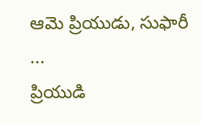ఆమె ప్రియుడు, సుఫారీ ...
ప్రియుడి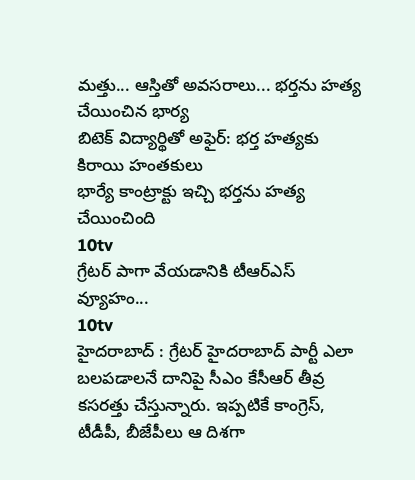మత్తు... ఆస్తితో అవసరాలు... భర్తను హత్య చేయించిన భార్య
బిటెక్ విద్యార్థితో అఫైర్: భర్త హత్యకు కిరాయి హంతకులు
భార్యే కాంట్రాక్టు ఇచ్చి భర్తను హత్య చేయించింది
10tv
గ్రేటర్ పాగా వేయడానికి టీఆర్ఎస్ వ్యూహం...
10tv
హైదరాబాద్ : గ్రేటర్ హైదరాబాద్ పార్టీ ఎలా బలపడాలనే దానిపై సీఎం కేసీఆర్ తీవ్ర కసరత్తు చేస్తున్నారు. ఇప్పటికే కాంగ్రెస్, టీడీపీ, బీజేపీలు ఆ దిశగా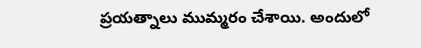ప్రయత్నాలు ముమ్మరం చేశాయి. అందులో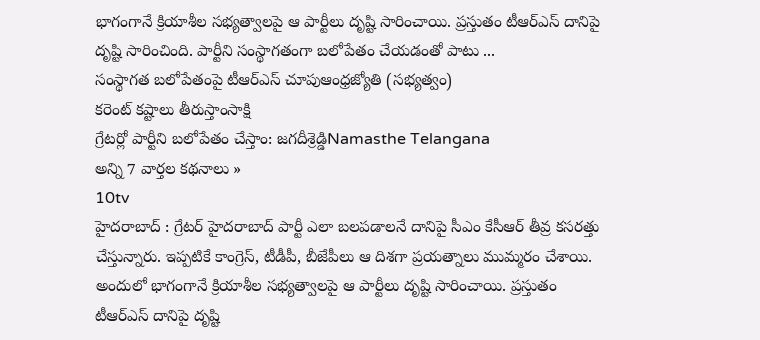భాగంగానే క్రియాశీల సభ్యత్వాలపై ఆ పార్టీలు దృష్టి సారించాయి. ప్రస్తుతం టీఆర్ఎస్ దానిపై దృష్టి సారించింది. పార్టీని సంస్థాగతంగా బలోపేతం చేయడంతో పాటు ...
సంస్థాగత బలోపేతంపై టీఆర్ఎస్ చూపుఆంధ్రజ్యోతి (సభ్యత్వం)
కరెంట్ కష్టాలు తీరుస్తాంసాక్షి
గ్రేటర్లో పార్టీని బలోపేతం చేస్తాం: జగదీశ్రెడ్డిNamasthe Telangana
అన్ని 7 వార్తల కథనాలు »
10tv
హైదరాబాద్ : గ్రేటర్ హైదరాబాద్ పార్టీ ఎలా బలపడాలనే దానిపై సీఎం కేసీఆర్ తీవ్ర కసరత్తు చేస్తున్నారు. ఇప్పటికే కాంగ్రెస్, టీడీపీ, బీజేపీలు ఆ దిశగా ప్రయత్నాలు ముమ్మరం చేశాయి. అందులో భాగంగానే క్రియాశీల సభ్యత్వాలపై ఆ పార్టీలు దృష్టి సారించాయి. ప్రస్తుతం టీఆర్ఎస్ దానిపై దృష్టి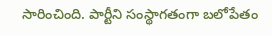సారించింది. పార్టీని సంస్థాగతంగా బలోపేతం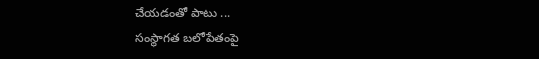చేయడంతో పాటు ...
సంస్థాగత బలోపేతంపై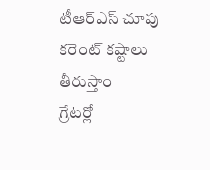టీఆర్ఎస్ చూపు
కరెంట్ కష్టాలు తీరుస్తాం
గ్రేటర్లో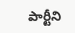పార్టీని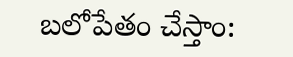బలోపేతం చేస్తాం: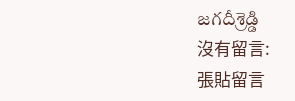జగదీశ్రెడ్డి
沒有留言:
張貼留言